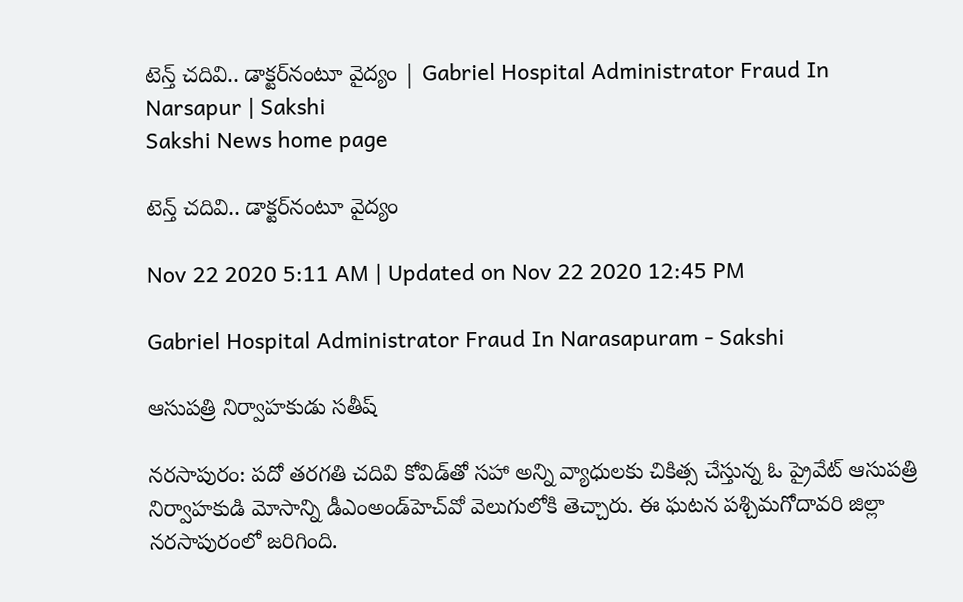టెన్త్‌ చదివి.. డాక్టర్‌నంటూ వైద్యం | Gabriel Hospital Administrator Fraud In Narsapur | Sakshi
Sakshi News home page

టెన్త్‌ చదివి.. డాక్టర్‌నంటూ వైద్యం

Nov 22 2020 5:11 AM | Updated on Nov 22 2020 12:45 PM

Gabriel Hospital Administrator Fraud In Narasapuram - Sakshi

ఆసుపత్రి నిర్వాహకుడు సతీష్‌

నరసాపురం: పదో తరగతి చదివి కోవిడ్‌తో సహా అన్ని వ్యాధులకు చికిత్స చేస్తున్న ఓ ప్రైవేట్‌ ఆసుపత్రి నిర్వాహకుడి మోసాన్ని డీఎంఅండ్‌హెచ్‌వో వెలుగులోకి తెచ్చారు. ఈ ఘటన పశ్చిమగోదావరి జిల్లా నరసాపురంలో జరిగింది.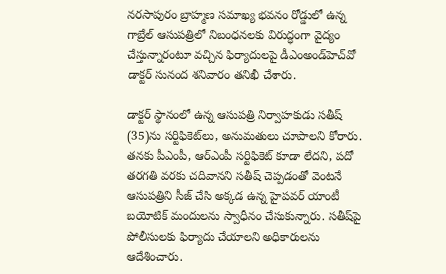నరసాపురం బ్రాహ్మణ సమాఖ్య భవనం రోడ్డులో ఉన్న గాబ్రేల్‌ ఆసుపత్రిలో నిబంధనలకు విరుద్ధంగా వైద్యం చేస్తున్నారంటూ వచ్చిన ఫిర్యాదులపై డీఎంఅండ్‌హెచ్‌వో డాక్టర్‌ సునంద శనివారం తనిఖీ చేశారు.

డాక్టర్‌ స్థానంలో ఉన్న ఆసుపత్రి నిర్వాహకుడు సతీష్‌ (35)ను సర్టిఫికెట్‌లు, అనుమతులు చూపాలని కోరారు. తనకు పీఎంపీ, ఆర్‌ఎంపీ సర్టిఫికెట్‌ కూడా లేదని, పదో తరగతి వరకు చదివానని సతీష్‌ చెప్పడంతో వెంటనే ఆసుపత్రిని సీజ్‌ చేసి అక్కడ ఉన్న హైపవర్‌ యాంటీ బయోటిక్‌ మందులను స్వాధీనం చేసుకున్నారు. సతీష్‌పై పోలీసులకు ఫిర్యాదు చేయాలని అధికారులను ఆదేశించారు.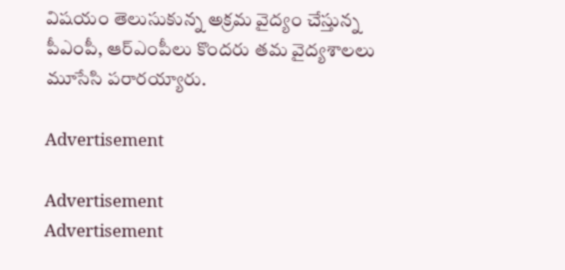విషయం తెలుసుకున్న అక్రమ వైద్యం చేస్తున్న పీఎంపీ, ఆర్‌ఎంపీలు కొందరు తమ వైద్యశాలలు మూసేసి పరారయ్యారు.

Advertisement

Advertisement
Advertisement